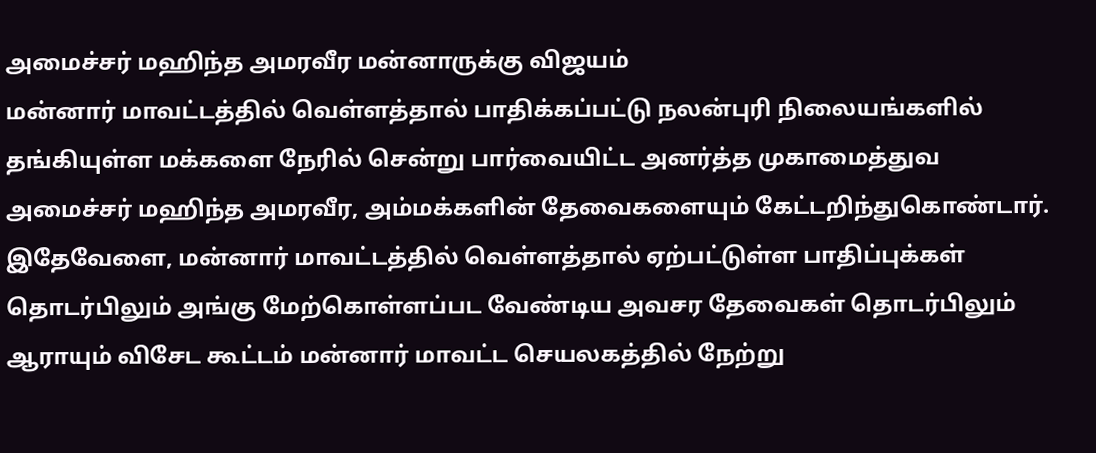அமைச்சர் மஹிந்த அமரவீர மன்னாருக்கு விஜயம்
மன்னார் மாவட்டத்தில் வெள்ளத்தால் பாதிக்கப்பட்டு நலன்புரி நிலையங்களில் தங்கியுள்ள மக்களை நேரில் சென்று பார்வையிட்ட அனர்த்த முகாமைத்துவ அமைச்சர் மஹிந்த அமரவீர, அம்மக்களின் தேவைகளையும் கேட்டறிந்துகொண்டார்.
இதேவேளை, மன்னார் மாவட்டத்தில் வெள்ளத்தால் ஏற்பட்டுள்ள பாதிப்புக்கள் தொடர்பிலும் அங்கு மேற்கொள்ளப்பட வேண்டிய அவசர தேவைகள் தொடர்பிலும் ஆராயும் விசேட கூட்டம் மன்னார் மாவட்ட செயலகத்தில் நேற்று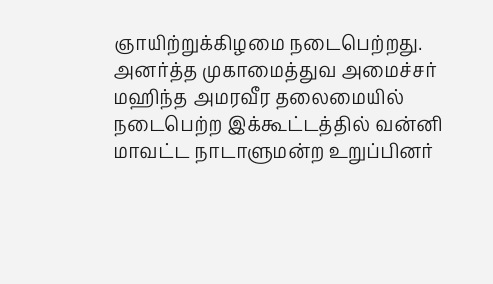ஞாயிற்றுக்கிழமை நடைபெற்றது.
அனர்த்த முகாமைத்துவ அமைச்சர் மஹிந்த அமரவீர தலைமையில் நடைபெற்ற இக்கூட்டத்தில் வன்னி மாவட்ட நாடாளுமன்ற உறுப்பினர்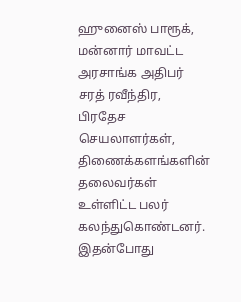ஹுனைஸ் பாரூக், மன்னார் மாவட்ட அரசாங்க அதிபர் சரத் ரவீந்திர, பிரதேச செயலாளர்கள், திணைக்களங்களின் தலைவர்கள் உள்ளிட்ட பலர் கலந்துகொண்டனர்.
இதன்போது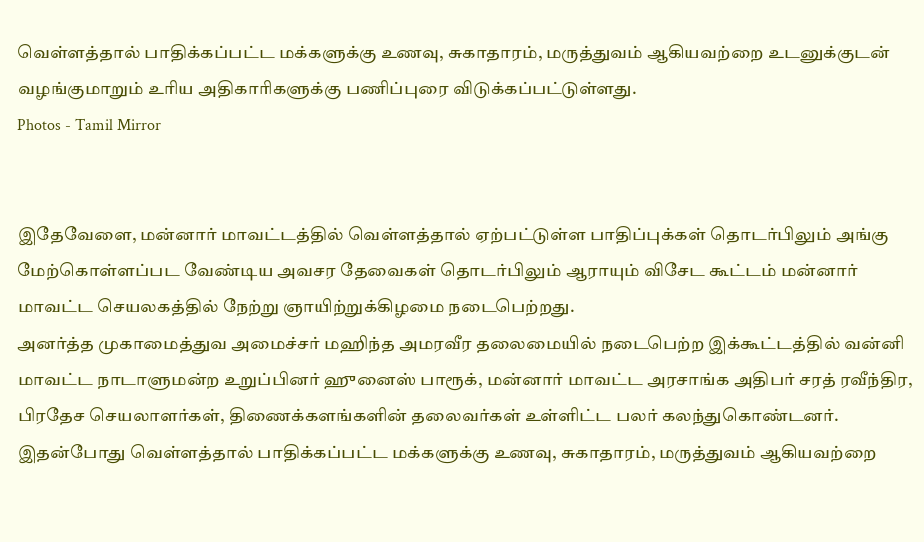வெள்ளத்தால் பாதிக்கப்பட்ட மக்களுக்கு உணவு, சுகாதாரம், மருத்துவம் ஆகியவற்றை உடனுக்குடன் வழங்குமாறும் உரிய அதிகாரிகளுக்கு பணிப்புரை விடுக்கப்பட்டுள்ளது.
Photos - Tamil Mirror


இதேவேளை, மன்னார் மாவட்டத்தில் வெள்ளத்தால் ஏற்பட்டுள்ள பாதிப்புக்கள் தொடர்பிலும் அங்கு மேற்கொள்ளப்பட வேண்டிய அவசர தேவைகள் தொடர்பிலும் ஆராயும் விசேட கூட்டம் மன்னார் மாவட்ட செயலகத்தில் நேற்று ஞாயிற்றுக்கிழமை நடைபெற்றது.
அனர்த்த முகாமைத்துவ அமைச்சர் மஹிந்த அமரவீர தலைமையில் நடைபெற்ற இக்கூட்டத்தில் வன்னி மாவட்ட நாடாளுமன்ற உறுப்பினர் ஹுனைஸ் பாரூக், மன்னார் மாவட்ட அரசாங்க அதிபர் சரத் ரவீந்திர, பிரதேச செயலாளர்கள், திணைக்களங்களின் தலைவர்கள் உள்ளிட்ட பலர் கலந்துகொண்டனர்.
இதன்போது வெள்ளத்தால் பாதிக்கப்பட்ட மக்களுக்கு உணவு, சுகாதாரம், மருத்துவம் ஆகியவற்றை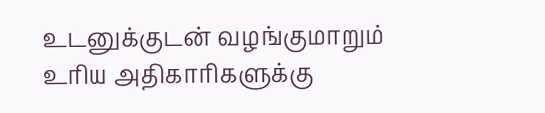உடனுக்குடன் வழங்குமாறும் உரிய அதிகாரிகளுக்கு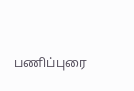பணிப்புரை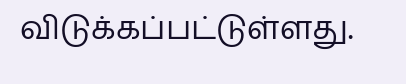விடுக்கப்பட்டுள்ளது.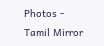Photos - Tamil Mirror